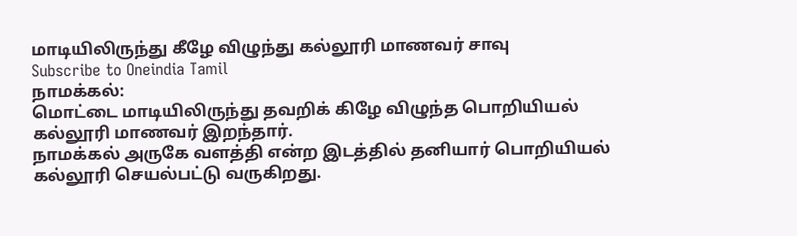மாடியிலிருந்து கீழே விழுந்து கல்லூரி மாணவர் சாவு
Subscribe to Oneindia Tamil
நாமக்கல்:
மொட்டை மாடியிலிருந்து தவறிக் கிழே விழுந்த பொறியியல் கல்லூரி மாணவர் இறந்தார்.
நாமக்கல் அருகே வளத்தி என்ற இடத்தில் தனியார் பொறியியல் கல்லூரி செயல்பட்டு வருகிறது.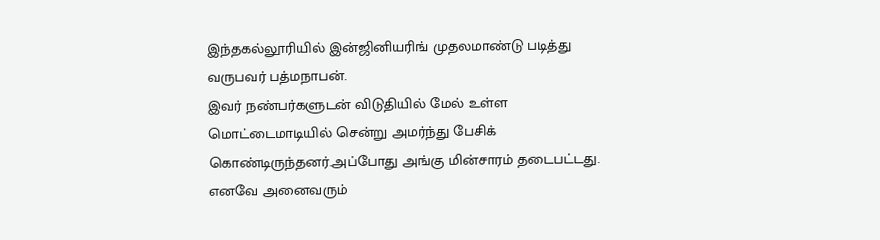இந்தகல்லூரியில் இன்ஜினியரிங் முதலமாண்டு படித்து வருபவர் பத்மநாபன்.
இவர் நண்பர்களுடன் விடுதியில் மேல் உள்ள மொட்டைமாடியில் சென்று அமர்ந்து பேசிக் கொண்டிருந்தனர்.அப்போது அங்கு மின்சாரம் தடைபட்டது.
எனவே அனைவரும்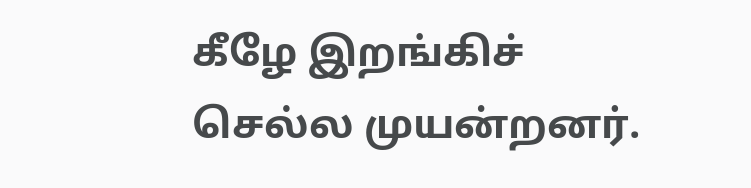கீழே இறங்கிச் செல்ல முயன்றனர்.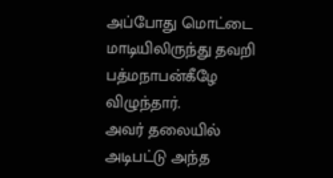அப்போது மொட்டை மாடியிலிருந்து தவறி பத்மநாபன்கீழே விழுந்தார்.
அவர் தலையில் அடிபட்டு அந்த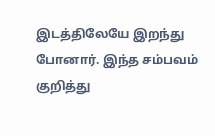இடத்திலேயே இறந்து போனார். இந்த சம்பவம் குறித்து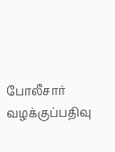போலீசார் வழக்குப்பதிவு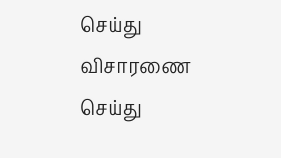செய்து விசாரணை செய்து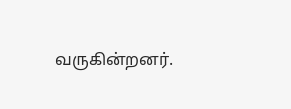வருகின்றனர்.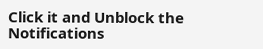Click it and Unblock the Notifications